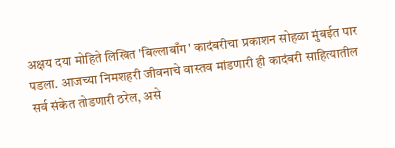अक्षय दया मोहिते लिखित 'बिल्लाबाँग' कादंबरीचा प्रकाशन सोहळा मुंबईत पार पडला. आजच्या निमशहरी जीवनाचे वास्तव मांडणारी ही कादंबरी साहित्यातील सर्व संकेत तोडणारी ठरेल, असे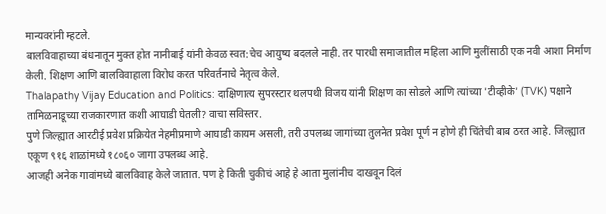मान्यवरांनी म्हटले.
बालविवाहाच्या बंधनातून मुक्त होत नानीबाई यांनी केवळ स्वत:चेच आयुष्य बदलले नाही. तर पारधी समाजातील महिला आणि मुलींसाठी एक नवी आशा निर्माण केली. शिक्षण आणि बालविवाहाला विरोध करत परिवर्तनाचे नेतृत्व केले.
Thalapathy Vijay Education and Politics: दाक्षिणात्य सुपरस्टार थलपथी विजय यांनी शिक्षण का सोडले आणि त्यांच्या 'टीव्हीके' (TVK) पक्षाने तामिळनाडूच्या राजकारणात कशी आघाडी घेतली? वाचा सविस्तर.
पुणे जिल्ह्यात आरटीई प्रवेश प्रक्रियेत नेहमीप्रमाणे आघाडी कायम असली, तरी उपलब्ध जागांच्या तुलनेत प्रवेश पूर्ण न होणे ही चिंतेची बाब ठरत आहे. जिल्ह्यात एकूण ९१६ शाळांमध्ये १८०६० जागा उपलब्ध आहे.
आजही अनेक गावांमध्ये बालविवाह केले जातात. पण हे किती चुकीचं आहे हे आता मुलांनीच दाखवून दिलं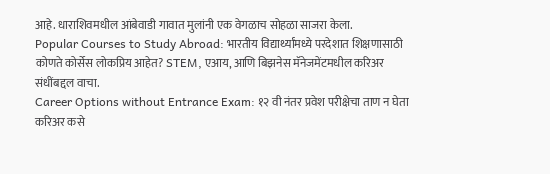आहे. धाराशिवमधील आंबेवाडी गावात मुलांनी एक वेगळाच सोहळा साजरा केला.
Popular Courses to Study Abroad: भारतीय विद्यार्थ्यांमध्ये परदेशात शिक्षणासाठी कोणते कोर्सेस लोकप्रिय आहेत? STEM, एआय, आणि बिझनेस मॅनेजमेंटमधील करिअर संधींबद्दल वाचा.
Career Options without Entrance Exam: १२ वी नंतर प्रवेश परीक्षेचा ताण न घेता करिअर कसे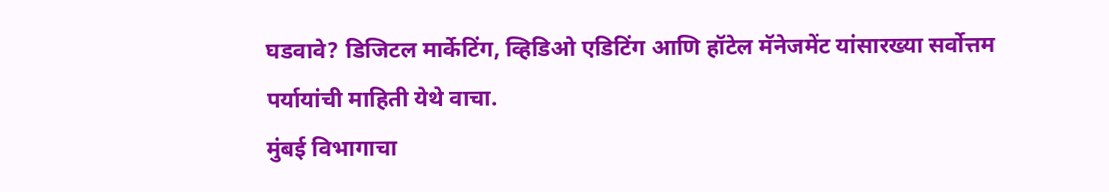घडवावे? डिजिटल मार्केटिंग, व्हिडिओ एडिटिंग आणि हॉटेल मॅनेजमेंट यांसारख्या सर्वोत्तम पर्यायांची माहिती येथे वाचा.
मुंबई विभागाचा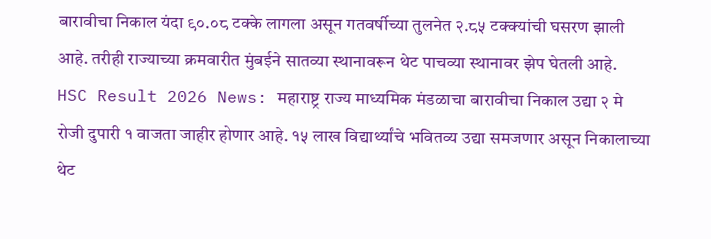बारावीचा निकाल यंदा ९०.०८ टक्के लागला असून गतवर्षीच्या तुलनेत २.८५ टक्क्यांची घसरण झाली आहे. तरीही राज्याच्या क्रमवारीत मुंबईने सातव्या स्थानावरून थेट पाचव्या स्थानावर झेप घेतली आहे.
HSC Result 2026 News: महाराष्ट्र राज्य माध्यमिक मंडळाचा बारावीचा निकाल उद्या २ मे रोजी दुपारी १ वाजता जाहीर होणार आहे. १५ लाख विद्यार्थ्यांचे भवितव्य उद्या समजणार असून निकालाच्या थेट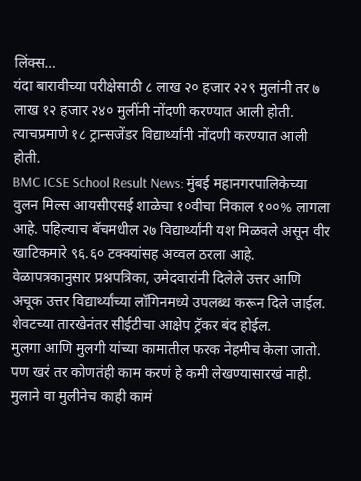लिंक्स…
यंदा बारावीच्या परीक्षेसाठी ८ लाख २० हजार २२९ मुलांनी तर ७ लाख १२ हजार २४० मुलींनी नोंदणी करण्यात आली होती. त्याचप्रमाणे १८ ट्रान्सजेंडर विद्यार्थ्यांनी नोंदणी करण्यात आली होती.
BMC ICSE School Result News: मुंबई महानगरपालिकेच्या वुलन मिल्स आयसीएसई शाळेचा १०वीचा निकाल १००% लागला आहे. पहिल्याच बॅचमधील २७ विद्यार्थ्यांनी यश मिळवले असून वीर खाटिकमारे ९६.६० टक्क्यांसह अव्वल ठरला आहे.
वेळापत्रकानुसार प्रश्नपत्रिका, उमेदवारांनी दिलेले उत्तर आणि अचूक उत्तर विद्यार्थ्यांच्या लॉगिनमध्ये उपलब्ध करून दिले जाईल. शेवटच्या तारखेनंतर सीईटीचा आक्षेप ट्रॅकर बंद होईल.
मुलगा आणि मुलगी यांच्या कामातील फरक नेहमीच केला जातो. पण खरं तर कोणतंही काम करणं हे कमी लेखण्यासारखं नाही. मुलाने वा मुलीनेच काही कामं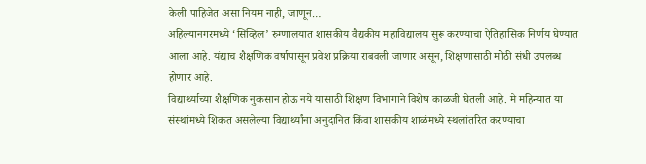केली पाहिजेत असा नियम नाही, जाणून…
अहिल्यानगरमध्ये ‘सिव्हिल’ रुग्णालयात शासकीय वैद्यकीय महाविद्यालय सुरू करण्याचा ऐतिहासिक निर्णय घेण्यात आला आहे. यंद्याच शैक्षणिक वर्षापासून प्रवेश प्रक्रिया राबवली जाणार असून, शिक्षणासाठी मोठी संधी उपलब्ध होणार आहे.
विद्यार्थ्याच्या शैक्षणिक नुकसान होऊ नये यासाठी शिक्षण विभागाने विशेष काळजी घेतली आहे. मे महिन्यात या संस्थांमध्ये शिकत असलेल्या विद्यार्थ्यांना अनुदानित किंवा शासकीय शाळंमध्ये स्थलांतरित करण्याचा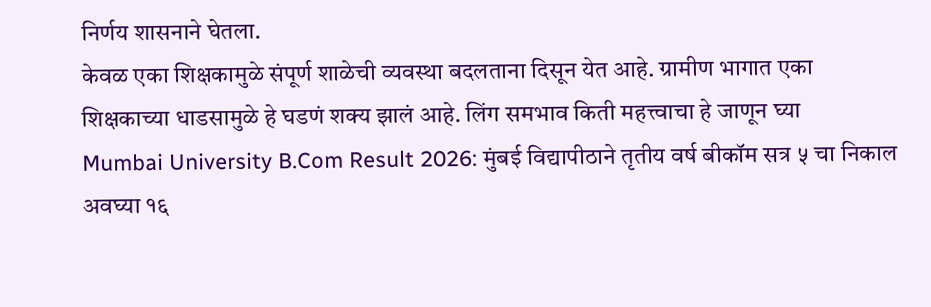निर्णय शासनाने घेतला.
केवळ एका शिक्षकामुळे संपूर्ण शाळेची व्यवस्था बदलताना दिसून येत आहे. ग्रामीण भागात एका शिक्षकाच्या धाडसामुळे हे घडणं शक्य झालं आहे. लिंग समभाव किती महत्त्वाचा हे जाणून घ्या
Mumbai University B.Com Result 2026: मुंबई विद्यापीठाने तृतीय वर्ष बीकॉम सत्र ५ चा निकाल अवघ्या १६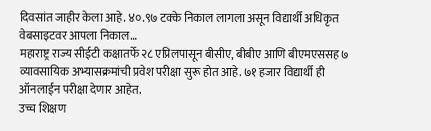दिवसांत जाहीर केला आहे. ४०.९७ टक्के निकाल लागला असून विद्यार्थी अधिकृत वेबसाइटवर आपला निकाल…
महाराष्ट्र राज्य सीईटी कक्षातर्फे २८ एप्रिलपासून बीसीए, बीबीए आणि बीएमएससह ७ व्यावसायिक अभ्यासक्रमांची प्रवेश परीक्षा सुरू होत आहे. ७१ हजार विद्यार्थी ही ऑनलाईन परीक्षा देणार आहेत.
उच्च शिक्षण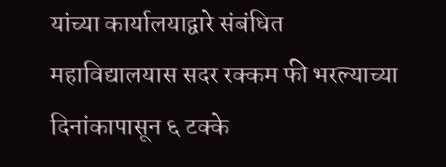यांच्या कार्यालयाद्वारे संबंधित महाविद्यालयास सदर रक्कम फी भरल्याच्या दिनांकापासून ६ टक्के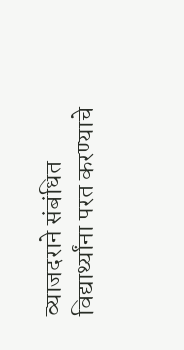व्याजदराने संबंधित विद्यार्थ्यांना परत करण्याचे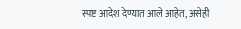स्पष्ट आदेश देण्यात आले आहेत, असेही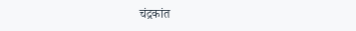चंद्रकांत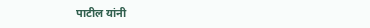पाटील यांनी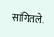सांगितले.